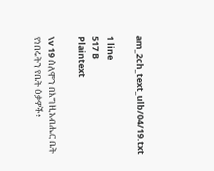am_2ch_text_ulb/04/19.txt

1 line
517 B
Plaintext

\v 19 ሰለሞን በእግዚአብሔር ቤት የነበሩትን የቤት ዕቃዎች፥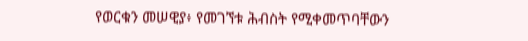የወርቁን መሠዊያ፥ የመገኘቱ ሕብስት የሚቀመጥባቸውን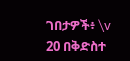ገበታዎች፥ \v 20 በቅድስተ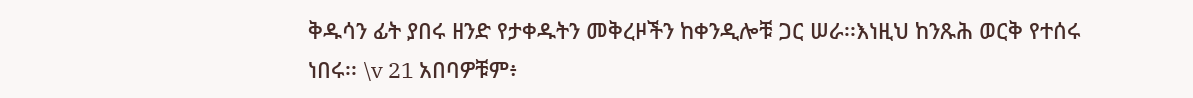ቅዱሳን ፊት ያበሩ ዘንድ የታቀዱትን መቅረዞችን ከቀንዲሎቹ ጋር ሠራ፡፡እነዚህ ከንጹሕ ወርቅ የተሰሩ ነበሩ፡፡ \v 21 አበባዎቹም፥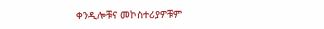ቀንዲሎቹና መኮስተሪያዎቹም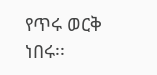የጥሩ ወርቅ ነበሩ፡፡